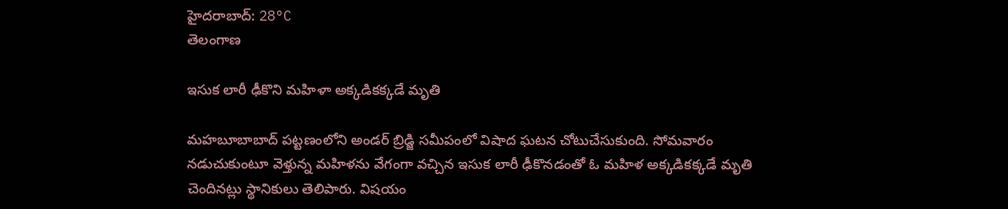హైదరాబాద్: 28°C
తెలంగాణ

ఇసుక లారీ ఢీకొని మహిళా అక్కడికక్కడే మృతి

మహబూబాబాద్ పట్టణంలోని అండర్ బ్రిడ్జి సమీపంలో విషాద ఘటన చోటుచేసుకుంది. సోమవారం నడుచుకుంటూ వెళ్తున్న మహిళను వేగంగా వచ్చిన ఇసుక లారీ ఢీకొనడంతో ఓ మహిళ అక్కడికక్కడే మృతి చెందినట్లు స్థానికులు తెలిపారు. విషయం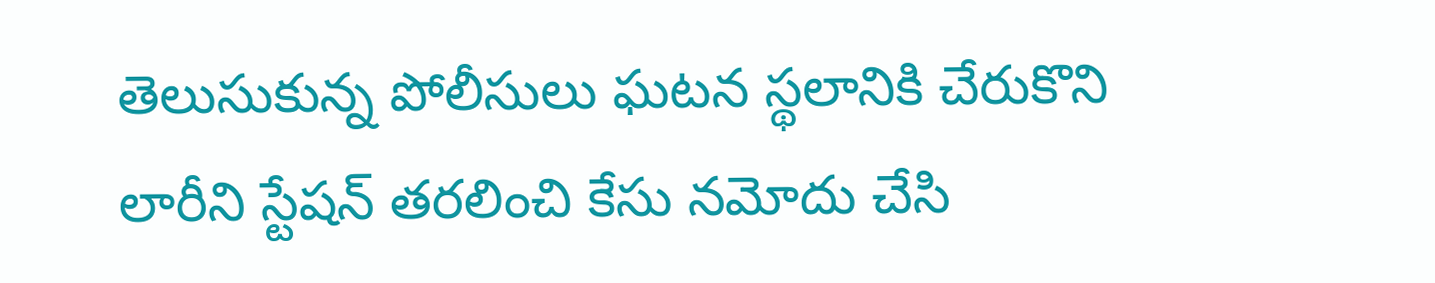తెలుసుకున్న పోలీసులు ఘటన స్థలానికి చేరుకొని లారీని స్టేషన్ తరలించి కేసు నమోదు చేసి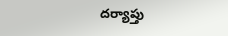దర్యాప్తు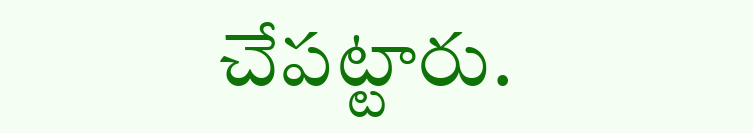చేపట్టారు.